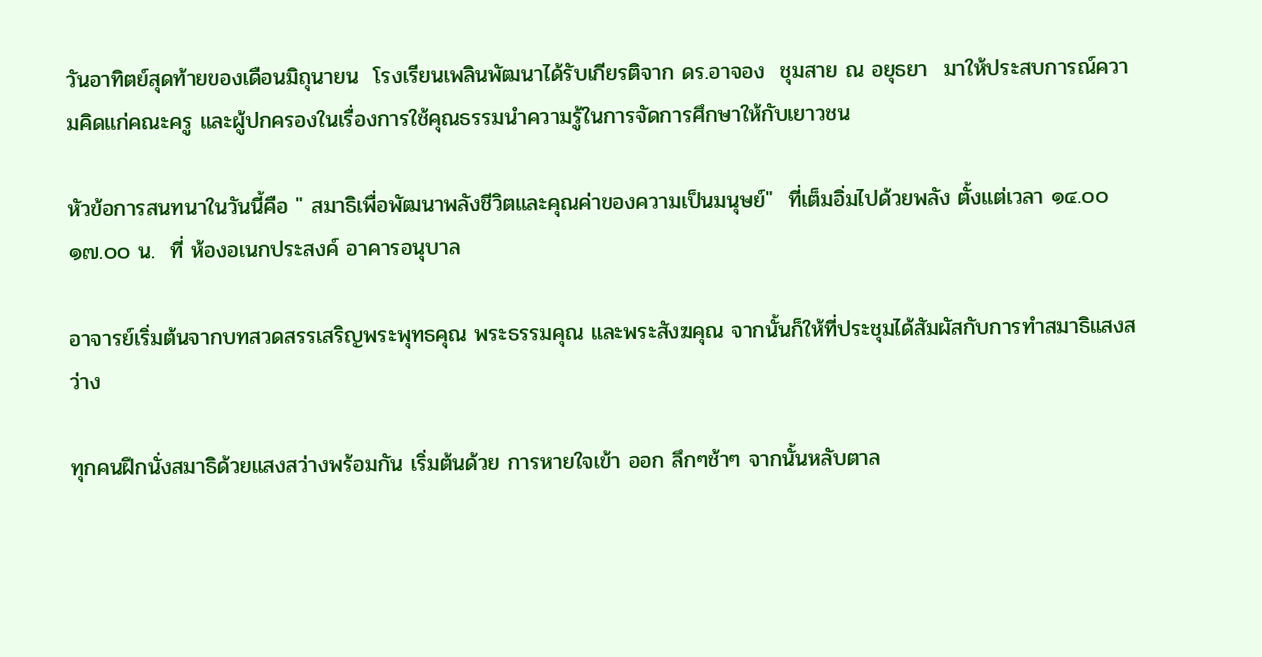วันอาทิตย์สุดท้ายของเดือนมิถุนายน  โรงเรียนเพลินพัฒนาได้รับเกียรติจาก ดร.อาจอง  ชุมสาย ณ อยุธยา  มาให้ประสบการณ์ความคิดแก่คณะครู และผู้ปกครองในเรื่องการใช้คุณธรรมนำความรู้ในการจัดการศึกษาให้กับเยาวชน

หัวข้อการสนทนาในวันนี้คือ " สมาธิเพื่อพัฒนาพลังชีวิตและคุณค่าของความเป็นมนุษย์"  ที่เต็มอิ่มไปด้วยพลัง ตั้งแต่เวลา ๑๔.๐๐ ๑๗.๐๐ น.  ที่ ห้องอเนกประสงค์ อาคารอนุบาล

อาจารย์เริ่มต้นจากบทสวดสรรเสริญพระพุทธคุณ พระธรรมคุณ และพระสังฆคุณ จากนั้นก็ให้ที่ประชุมได้สัมผัสกับการทำสมาธิแสงสว่าง

ทุกคนฝึกนั่งสมาธิด้วยแสงสว่างพร้อมกัน เริ่มต้นด้วย การหายใจเข้า ออก ลึกๆช้าๆ จากนั้นหลับตาล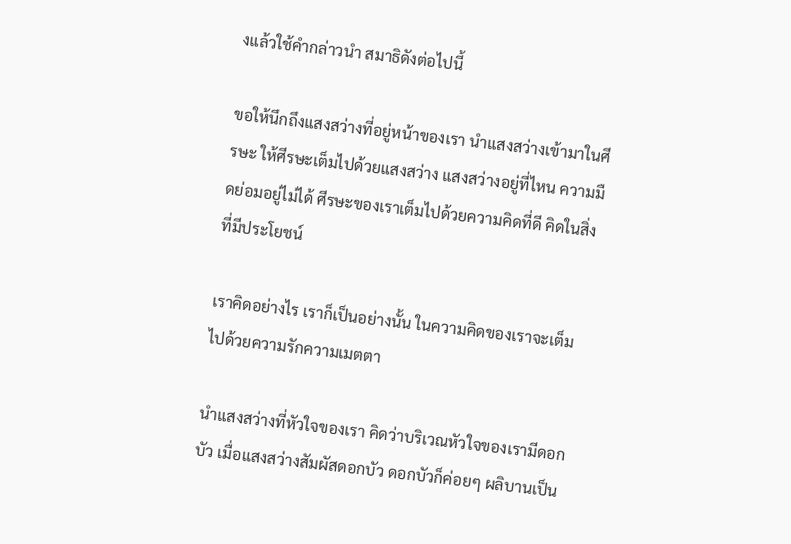งแล้วใช้คำกล่าวนำ สมาธิดังต่อไปนี้

ขอให้นึกถึงแสงสว่างที่อยู่หน้าของเรา นำแสงสว่างเข้ามาในศีรษะ ให้ศีรษะเต็มไปด้วยแสงสว่าง แสงสว่างอยู่ที่ไหน ความมืดย่อมอยู่ไม่ได้ ศีรษะของเราเต็มไปด้วยความคิดที่ดี คิดในสิ่งที่มีประโยชน์

เราคิดอย่างไร เราก็เป็นอย่างนั้น ในความคิดของเราจะเต็มไปด้วยความรักความเมตตา

นำแสงสว่างที่หัวใจของเรา คิดว่าบริเวณหัวใจของเรามีดอกบัว เมื่อแสงสว่างสัมผัสดอกบัว ดอกบัวก็ค่อยๆ ผลิบานเป็น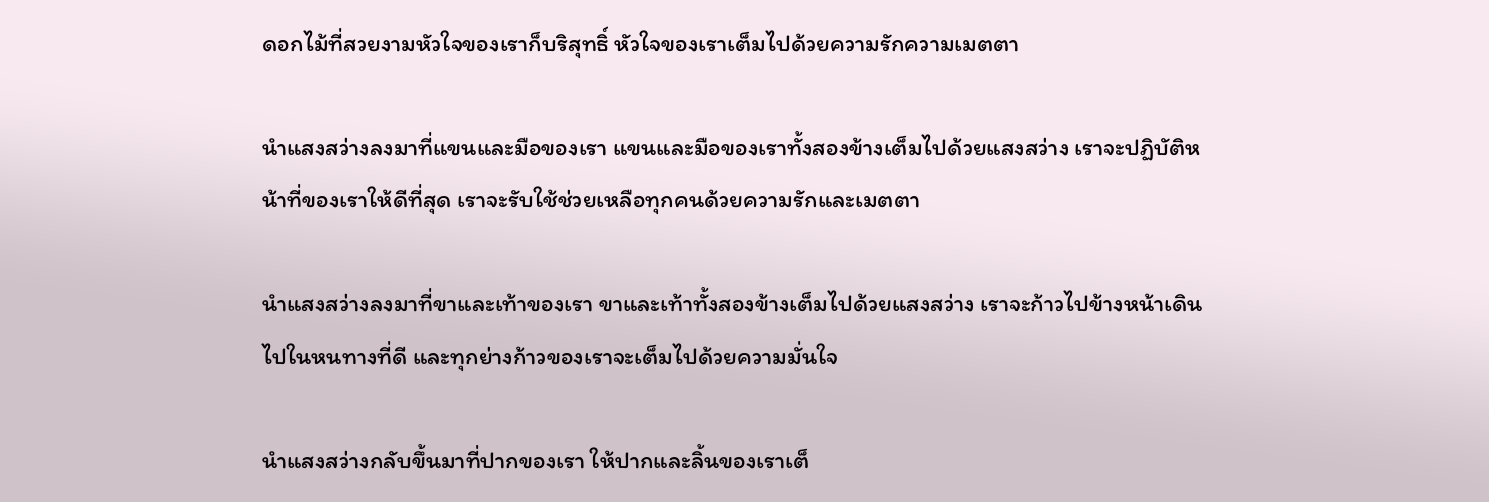ดอกไม้ที่สวยงามหัวใจของเราก็บริสุทธิ์ หัวใจของเราเต็มไปด้วยความรักความเมตตา

นำแสงสว่างลงมาที่แขนและมือของเรา แขนและมือของเราทั้งสองข้างเต็มไปด้วยแสงสว่าง เราจะปฏิบัติหน้าที่ของเราให้ดีที่สุด เราจะรับใช้ช่วยเหลือทุกคนด้วยความรักและเมตตา

นำแสงสว่างลงมาที่ขาและเท้าของเรา ขาและเท้าทั้งสองข้างเต็มไปด้วยแสงสว่าง เราจะก้าวไปข้างหน้าเดินไปในหนทางที่ดี และทุกย่างก้าวของเราจะเต็มไปด้วยความมั่นใจ

นำแสงสว่างกลับขึ้นมาที่ปากของเรา ให้ปากและลิ้นของเราเต็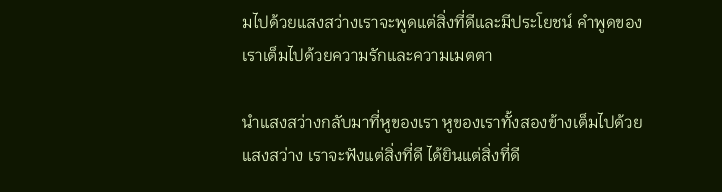มไปด้วยแสงสว่างเราจะพูดแต่สิ่งที่ดีและมีประโยชน์ คำพูดของเราเต็มไปด้วยความรักและความเมตตา

นำแสงสว่างกลับมาที่หูของเรา หูของเราทั้งสองข้างเต็มไปด้วยแสงสว่าง เราจะฟังแต่สิ่งที่ดี ได้ยินแต่สิ่งที่ดี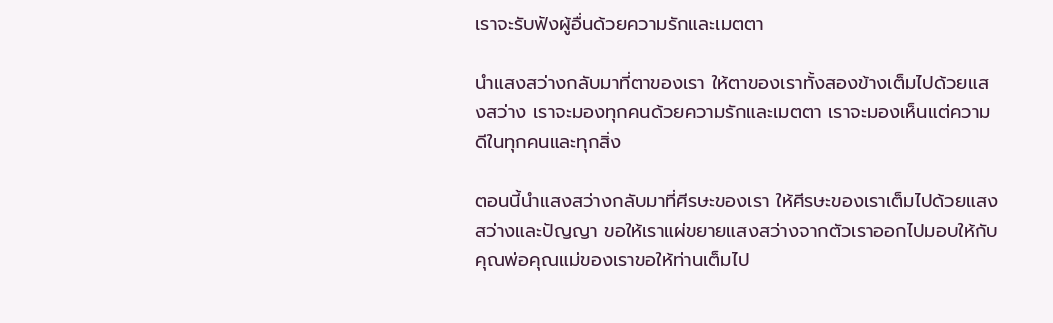เราจะรับฟังผู้อื่นด้วยความรักและเมตตา

นำแสงสว่างกลับมาที่ตาของเรา ให้ตาของเราทั้งสองข้างเต็มไปด้วยแสงสว่าง เราจะมองทุกคนด้วยความรักและเมตตา เราจะมองเห็นแต่ความดีในทุกคนและทุกสิ่ง

ตอนนี้นำแสงสว่างกลับมาที่ศีรษะของเรา ให้ศีรษะของเราเต็มไปด้วยแสงสว่างและปัญญา ขอให้เราแผ่ขยายแสงสว่างจากตัวเราออกไปมอบให้กับคุณพ่อคุณแม่ของเราขอให้ท่านเต็มไป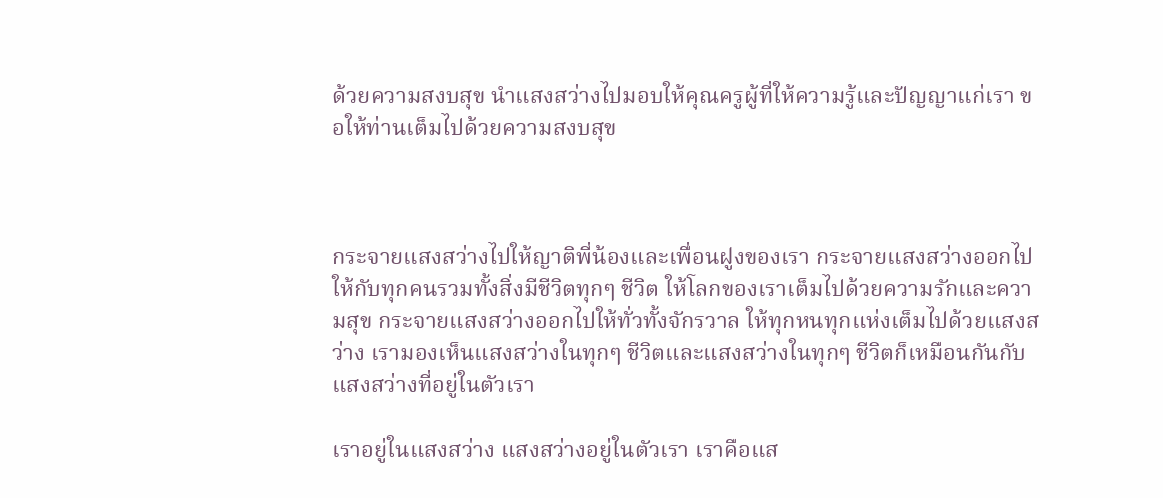ด้วยความสงบสุข นำแสงสว่างไปมอบให้คุณครูผู้ที่ให้ความรู้และปัญญาแก่เรา ขอให้ท่านเต็มไปด้วยความสงบสุข



กระจายแสงสว่างไปให้ญาติพี่น้องและเพื่อนฝูงของเรา กระจายแสงสว่างออกไปให้กับทุกคนรวมทั้งสิ่งมีชีวิตทุกๆ ชีวิต ให้โลกของเราเต็มไปด้วยความรักและความสุข กระจายแสงสว่างออกไปให้ทั่วทั้งจักรวาล ให้ทุกหนทุกแห่งเต็มไปด้วยแสงสว่าง เรามองเห็นแสงสว่างในทุกๆ ชีวิตและแสงสว่างในทุกๆ ชีวิตก็เหมือนกันกับแสงสว่างที่อยู่ในตัวเรา

เราอยู่ในแสงสว่าง แสงสว่างอยู่ในตัวเรา เราคือแส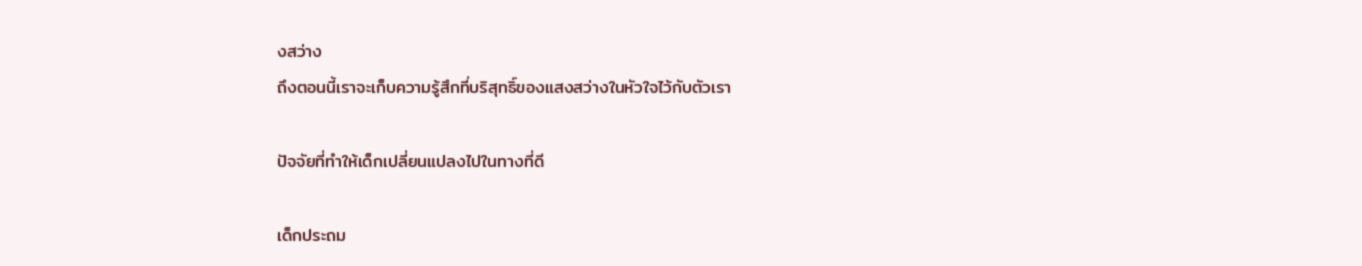งสว่าง
ถึงตอนนี้เราจะเก็บความรู้สึกที่บริสุทธิ์ของแสงสว่างในหัวใจไว้กับตัวเรา

ปัจจัยที่ทำให้เด็กเปลี่ยนแปลงไปในทางที่ดี

เด็กประถม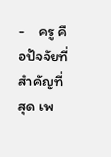-    ครู คือปัจจัยที่สำคัญที่สุด เพ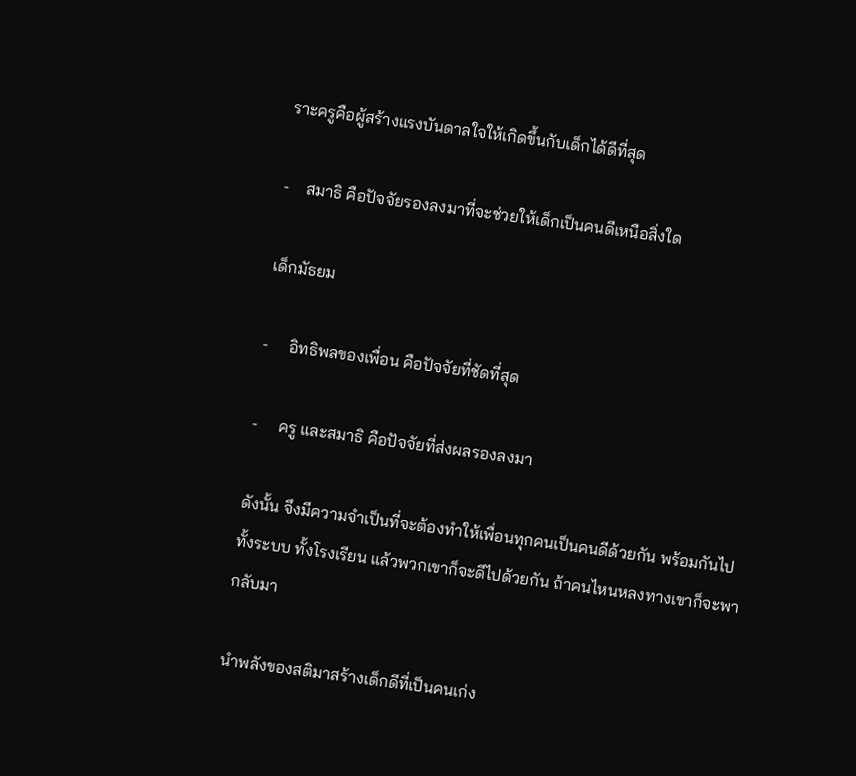ราะครูคือผู้สร้างแรงบันดาลใจให้เกิดขึ้นกับเด็กได้ดีที่สุด

-    สมาธิ คือปัจจัยรองลงมาที่จะช่วยให้เด็กเป็นคนดีเหนือสิ่งใด

เด็กมัธยม

-     อิทธิพลของเพื่อน คือปัจจัยที่ชัดที่สุด

-     ครู และสมาธิ คือปัจจัยที่ส่งผลรองลงมา

ดังนั้น จึงมีความจำเป็นที่จะต้องทำให้เพื่อนทุกคนเป็นคนดีด้วยกัน พร้อมกันไปทั้งระบบ ทั้งโรงเรียน แล้วพวกเขาก็จะดีไปด้วยกัน ถ้าคนไหนหลงทางเขาก็จะพากลับมา

นำพลังของสติมาสร้างเด็กดีที่เป็นคนเก่ง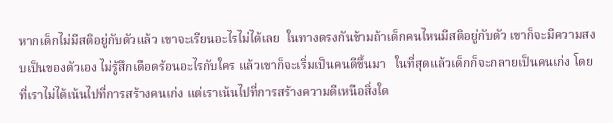หากเด็กไม่มีสติอยู่กับตัวแล้ว เขาจะเรียนอะไรไม่ได้เลย  ในทางตรงกันข้ามถ้าเด็กคนไหนมีสติอยู่กับตัว เขาก็จะมีความสงบเป็นของตัวเอง ไม่รู้สึกเดือดร้อนอะไรกับใคร แล้วเขาก็จะเริ่มเป็นคนดีขึ้นมา   ในที่สุดแล้วเด็กก็จะกลายเป็นคนเก่ง โดยที่เราไม่ได้เน้นไปที่การสร้างคนเก่ง แต่เราเน้นไปที่การสร้างความดีเหนือสิ่งใด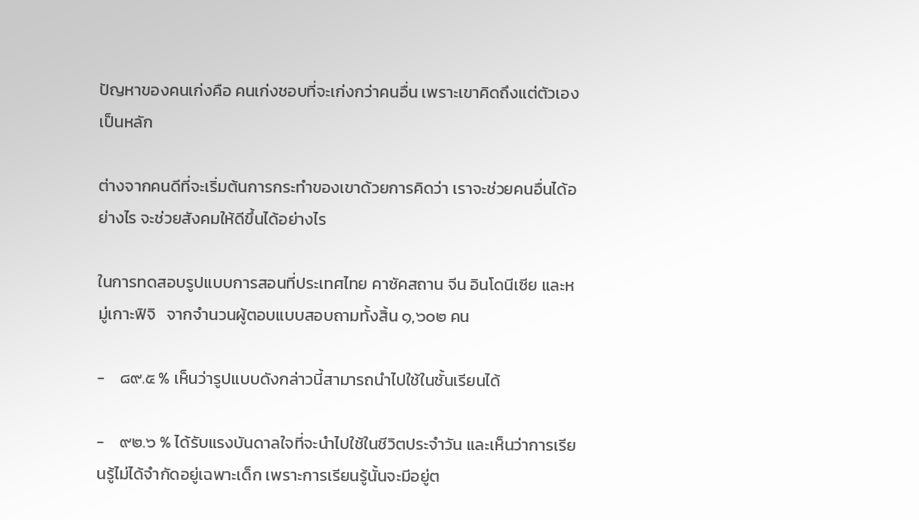ปัญหาของคนเก่งคือ คนเก่งชอบที่จะเก่งกว่าคนอื่น เพราะเขาคิดถึงแต่ตัวเองเป็นหลัก

ต่างจากคนดีที่จะเริ่มต้นการกระทำของเขาด้วยการคิดว่า เราจะช่วยคนอื่นได้อย่างไร จะช่วยสังคมให้ดีขึ้นได้อย่างไร

ในการทดสอบรูปแบบการสอนที่ประเทศไทย คาซัคสถาน จีน อินโดนีเซีย และหมู่เกาะฟิจิ   จากจำนวนผู้ตอบแบบสอบถามทั้งสิ้น ๑,๖๐๒ คน

-    ๘๙.๕ % เห็นว่ารูปแบบดังกล่าวนี้สามารถนำไปใช้ในชั้นเรียนได้

-    ๙๒.๖ % ได้รับแรงบันดาลใจที่จะนำไปใช้ในชีวิตประจำวัน และเห็นว่าการเรียนรู้ไม่ได้จำกัดอยู่เฉพาะเด็ก เพราะการเรียนรู้นั้นจะมีอยู่ต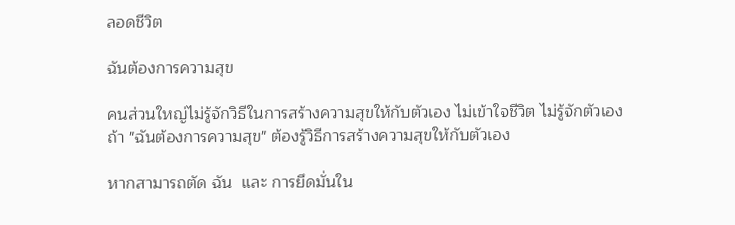ลอดชีวิต

ฉันต้องการความสุข

คนส่วนใหญ่ไม่รู้จักวิธีในการสร้างความสุขให้กับตัวเอง ไม่เข้าใจชีวิต ไม่รู้จักตัวเอง  ถ้า "ฉันต้องการความสุข" ต้องรู้วิธีการสร้างความสุขให้กับตัวเอง

หากสามารถตัด ฉัน  และ การยึดมั่นใน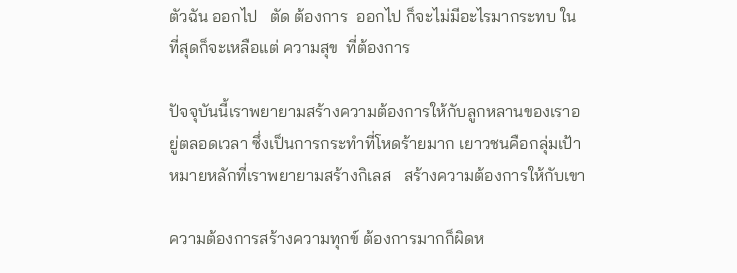ตัวฉัน ออกไป   ตัด ต้องการ  ออกไป ก็จะไม่มีอะไรมากระทบ ในที่สุดก็จะเหลือแต่ ความสุข  ที่ต้องการ

ปัจจุบันนี้เราพยายามสร้างความต้องการให้กับลูกหลานของเราอยู่ตลอดเวลา ซึ่งเป็นการกระทำที่โหดร้ายมาก เยาวชนคือกลุ่มเป้าหมายหลักที่เราพยายามสร้างกิเลส   สร้างความต้องการให้กับเขา

ความต้องการสร้างความทุกข์ ต้องการมากก็ผิดห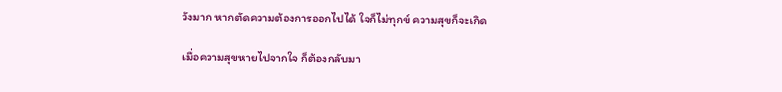วังมาก หากตัดความต้องการออกไปได้ ใจก็ไม่ทุกข์ ความสุขก็จะเกิด

เมื่อความสุขหายไปจากใจ ก็ต้องกลับมา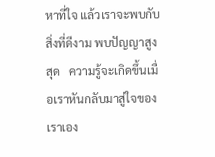หาที่ใจ แล้วเราจะพบกับสิ่งที่ดีงาม พบปัญญาสูงสุด   ความรู้จะเกิดขึ้นเมื่อเราหันกลับมาสู่ใจของเราเอง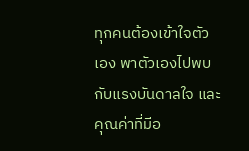ทุกคนต้องเข้าใจตัวเอง พาตัวเองไปพบกับแรงบันดาลใจ และคุณค่าที่มีอ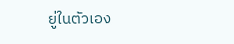ยู่ในตัวเอง